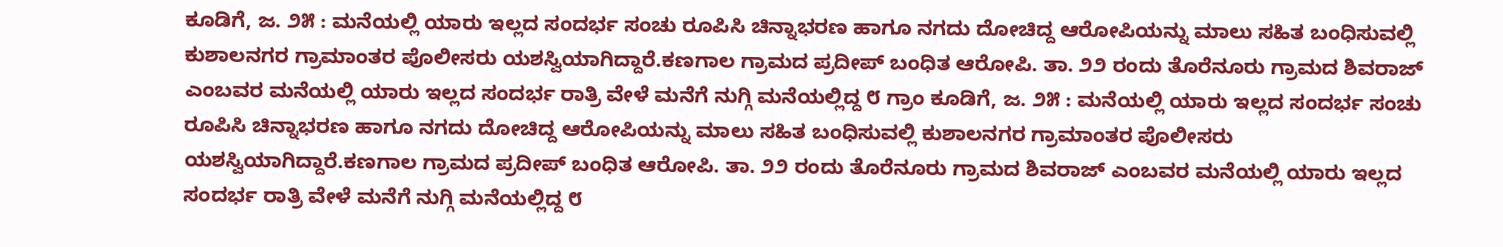ಕೂಡಿಗೆ, ಜ. ೨೫ : ಮನೆಯಲ್ಲಿ ಯಾರು ಇಲ್ಲದ ಸಂದರ್ಭ ಸಂಚು ರೂಪಿಸಿ ಚಿನ್ನಾಭರಣ ಹಾಗೂ ನಗದು ದೋಚಿದ್ದ ಆರೋಪಿಯನ್ನು ಮಾಲು ಸಹಿತ ಬಂಧಿಸುವಲ್ಲಿ ಕುಶಾಲನಗರ ಗ್ರಾಮಾಂತರ ಪೊಲೀಸರು ಯಶಸ್ವಿಯಾಗಿದ್ದಾರೆ.ಕಣಗಾಲ ಗ್ರಾಮದ ಪ್ರದೀಪ್ ಬಂಧಿತ ಆರೋಪಿ. ತಾ. ೨೨ ರಂದು ತೊರೆನೂರು ಗ್ರಾಮದ ಶಿವರಾಜ್ ಎಂಬವರ ಮನೆಯಲ್ಲಿ ಯಾರು ಇಲ್ಲದ ಸಂದರ್ಭ ರಾತ್ರಿ ವೇಳೆ ಮನೆಗೆ ನುಗ್ಗಿ ಮನೆಯಲ್ಲಿದ್ದ ೮ ಗ್ರಾಂ ಕೂಡಿಗೆ, ಜ. ೨೫ : ಮನೆಯಲ್ಲಿ ಯಾರು ಇಲ್ಲದ ಸಂದರ್ಭ ಸಂಚು ರೂಪಿಸಿ ಚಿನ್ನಾಭರಣ ಹಾಗೂ ನಗದು ದೋಚಿದ್ದ ಆರೋಪಿಯನ್ನು ಮಾಲು ಸಹಿತ ಬಂಧಿಸುವಲ್ಲಿ ಕುಶಾಲನಗರ ಗ್ರಾಮಾಂತರ ಪೊಲೀಸರು ಯಶಸ್ವಿಯಾಗಿದ್ದಾರೆ.ಕಣಗಾಲ ಗ್ರಾಮದ ಪ್ರದೀಪ್ ಬಂಧಿತ ಆರೋಪಿ. ತಾ. ೨೨ ರಂದು ತೊರೆನೂರು ಗ್ರಾಮದ ಶಿವರಾಜ್ ಎಂಬವರ ಮನೆಯಲ್ಲಿ ಯಾರು ಇಲ್ಲದ ಸಂದರ್ಭ ರಾತ್ರಿ ವೇಳೆ ಮನೆಗೆ ನುಗ್ಗಿ ಮನೆಯಲ್ಲಿದ್ದ ೮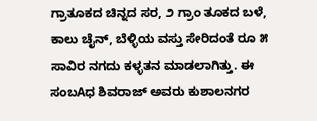ಗ್ರಾತೂಕದ ಚಿನ್ನದ ಸರ, ೨ ಗ್ರಾಂ ತೂಕದ ಬಳೆ, ಕಾಲು ಚೈನ್, ಬೆಳ್ಳಿಯ ವಸ್ತು ಸೇರಿದಂತೆ ರೂ ೫ ಸಾವಿರ ನಗದು ಕಳ್ಳತನ ಮಾಡಲಾಗಿತ್ತು. ಈ ಸಂಬAಧ ಶಿವರಾಜ್ ಅವರು ಕುಶಾಲನಗರ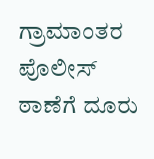ಗ್ರಾಮಾಂತರ ಪೊಲೀಸ್ ಠಾಣೆಗೆ ದೂರು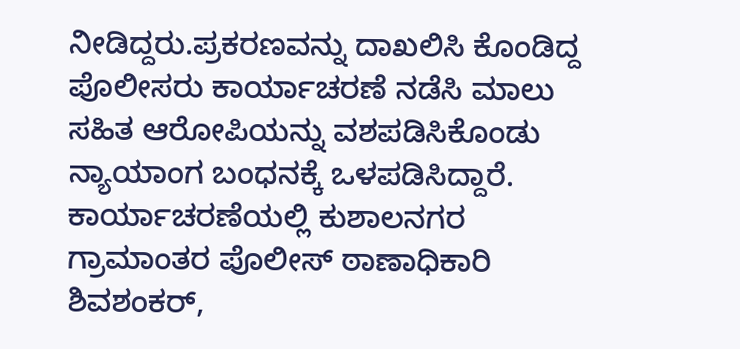ನೀಡಿದ್ದರು.ಪ್ರಕರಣವನ್ನು ದಾಖಲಿಸಿ ಕೊಂಡಿದ್ದ ಪೊಲೀಸರು ಕಾರ್ಯಾಚರಣೆ ನಡೆಸಿ ಮಾಲು ಸಹಿತ ಆರೋಪಿಯನ್ನು ವಶಪಡಿಸಿಕೊಂಡು ನ್ಯಾಯಾಂಗ ಬಂಧನಕ್ಕೆ ಒಳಪಡಿಸಿದ್ದಾರೆ. ಕಾರ್ಯಾಚರಣೆಯಲ್ಲಿ ಕುಶಾಲನಗರ ಗ್ರಾಮಾಂತರ ಪೊಲೀಸ್ ಠಾಣಾಧಿಕಾರಿ ಶಿವಶಂಕರ್,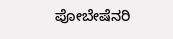ಪೋಬೇಷೆನರಿ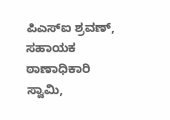ಪಿಎಸ್‌ಐ ಶ್ರವಣ್, ಸಹಾಯಕ ಠಾಣಾಧಿಕಾರಿ ಸ್ವಾಮಿ,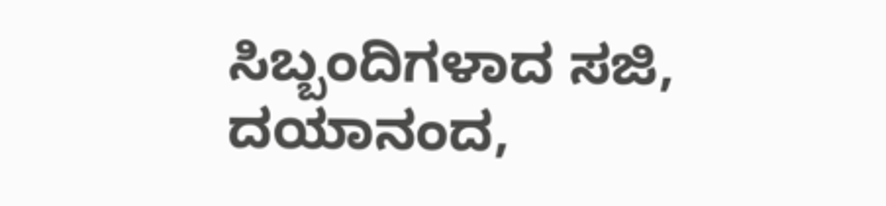ಸಿಬ್ಬಂದಿಗಳಾದ ಸಜಿ, ದಯಾನಂದ,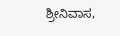ಶ್ರೀನಿವಾಸ,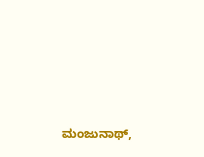ಮಂಜುನಾಥ್,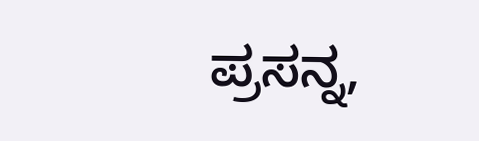ಪ್ರಸನ್ನ,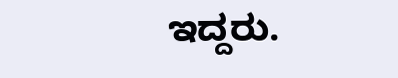ಇದ್ದರು.